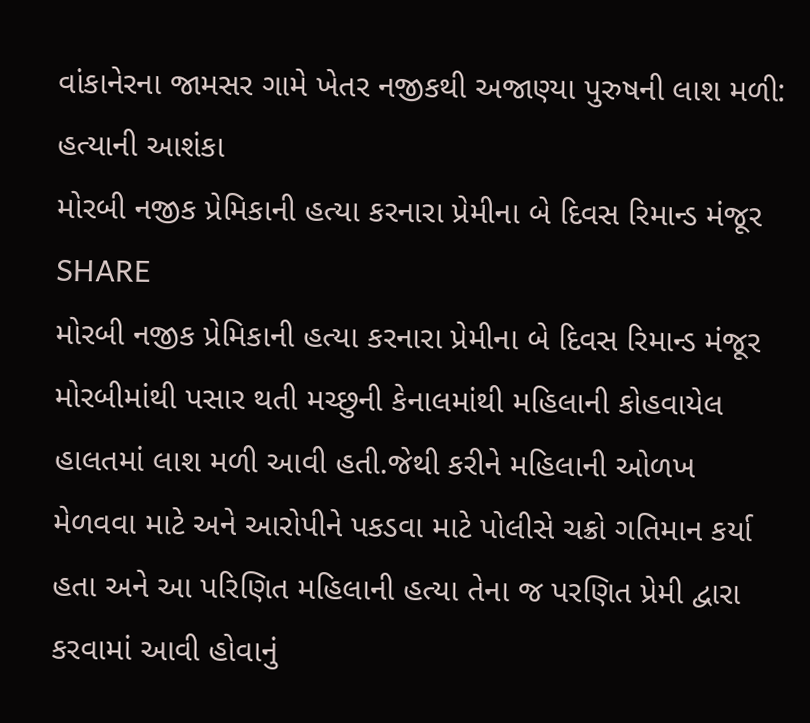વાંકાનેરના જામસર ગામે ખેતર નજીકથી અજાણ્યા પુરુષની લાશ મળી: હત્યાની આશંકા
મોરબી નજીક પ્રેમિકાની હત્યા કરનારા પ્રેમીના બે દિવસ રિમાન્ડ મંજૂર
SHARE
મોરબી નજીક પ્રેમિકાની હત્યા કરનારા પ્રેમીના બે દિવસ રિમાન્ડ મંજૂર
મોરબીમાંથી પસાર થતી મચ્છુની કેનાલમાંથી મહિલાની કોહવાયેલ હાલતમાં લાશ મળી આવી હતી.જેથી કરીને મહિલાની ઓળખ મેળવવા માટે અને આરોપીને પકડવા માટે પોલીસે ચક્રો ગતિમાન કર્યા હતા અને આ પરિણિત મહિલાની હત્યા તેના જ પરણિત પ્રેમી દ્વારા કરવામાં આવી હોવાનું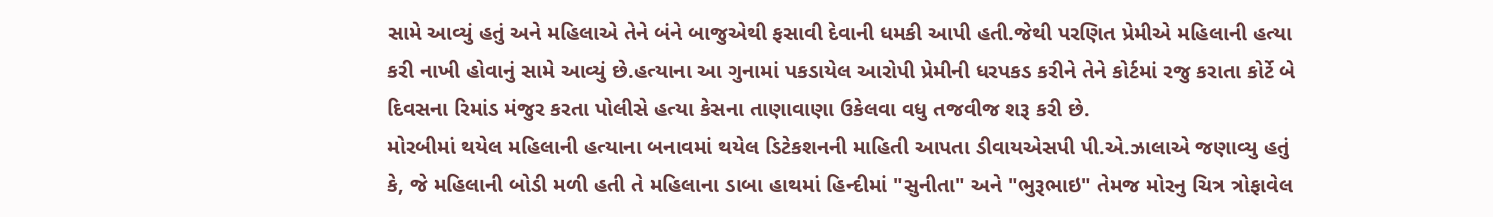સામે આવ્યું હતું અને મહિલાએ તેને બંને બાજુએથી ફસાવી દેવાની ધમકી આપી હતી.જેથી પરણિત પ્રેમીએ મહિલાની હત્યા કરી નાખી હોવાનું સામે આવ્યું છે.હત્યાના આ ગુનામાં પકડાયેલ આરોપી પ્રેમીની ધરપકડ કરીને તેને કોર્ટમાં રજુ કરાતા કોર્ટે બે દિવસના રિમાંડ મંજુર કરતા પોલીસે હત્યા કેસના તાણાવાણા ઉકેલવા વધુ તજવીજ શરૂ કરી છે.
મોરબીમાં થયેલ મહિલાની હત્યાના બનાવમાં થયેલ ડિટેકશનની માહિતી આપતા ડીવાયએસપી પી.એ.ઝાલાએ જણાવ્યુ હતું કે, જે મહિલાની બોડી મળી હતી તે મહિલાના ડાબા હાથમાં હિન્દીમાં "સુનીતા" અને "ભુરૂભાઇ" તેમજ મોરનુ ચિત્ર ત્રોફાવેલ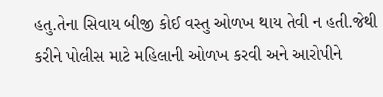હતુ.તેના સિવાય બીજી કોઈ વસ્તુ ઓળખ થાય તેવી ન હતી.જેથી કરીને પોલીસ માટે મહિલાની ઓળખ કરવી અને આરોપીને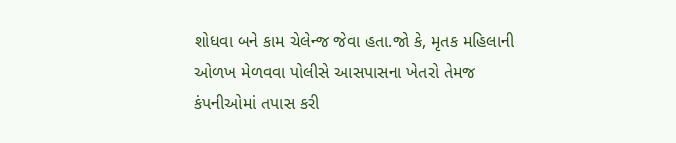શોધવા બને કામ ચેલેન્જ જેવા હતા.જો કે, મૃતક મહિલાની ઓળખ મેળવવા પોલીસે આસપાસના ખેતરો તેમજ કંપનીઓમાં તપાસ કરી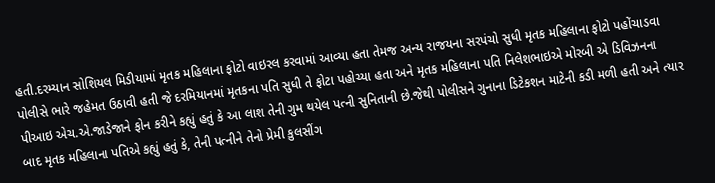હતી.દરમ્યાન સોશિયલ મિડીયામાં મૃતક મહિલાના ફોટો વાઇરલ કરવામાં આવ્યા હતા તેમજ અન્ય રાજયના સરપંચો સુધી મૃતક મહિલાના ફોટો પહોંચાડવા પોલીસે ભારે જહેમત ઉઠાવી હતી જે દરમિયાનમાં મૃતકના પતિ સુધી તે ફોટા પહોચ્યા હતા અને મૃતક મહિલાના પતિ નિલેશભાઇએ મોરબી એ ડિવિઝનના પીઆઇ એચ.એ.જાડેજાને ફોન કરીને કહ્યું હતું કે આ લાશ તેની ગુમ થયેલ પત્ની સુનિતાની છે.જેથી પોલીસને ગુનાના ડિટેકશન માટેની કડી મળી હતી અને ત્યાર બાદ મૃતક મહિલાના પતિએ કહ્યું હતું કે, તેની પત્નીને તેનો પ્રેમી કુલસીંગ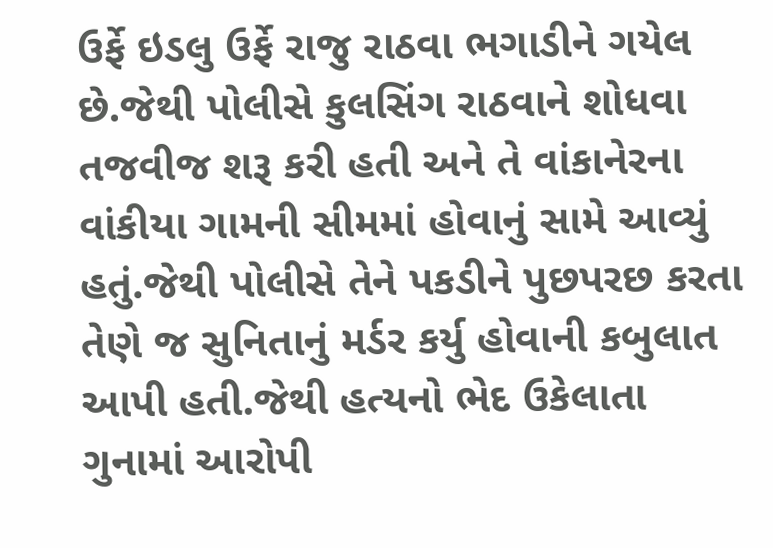ઉર્ફે ઇડલુ ઉર્ફે રાજુ રાઠવા ભગાડીને ગયેલ છે.જેથી પોલીસે કુલસિંગ રાઠવાને શોધવા તજવીજ શરૂ કરી હતી અને તે વાંકાનેરના વાંકીયા ગામની સીમમાં હોવાનું સામે આવ્યું હતું.જેથી પોલીસે તેને પકડીને પુછપરછ કરતા તેણે જ સુનિતાનું મર્ડર કર્યુ હોવાની કબુલાત આપી હતી.જેથી હત્યનો ભેદ ઉકેલાતા ગુનામાં આરોપી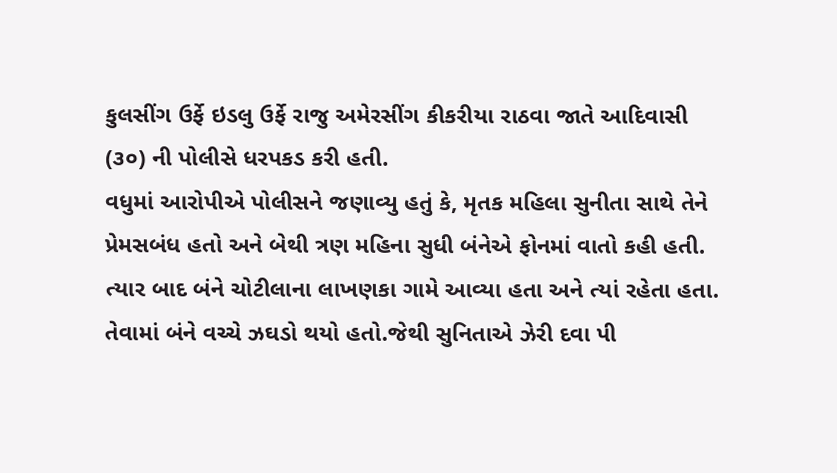કુલસીંગ ઉર્ફે ઇડલુ ઉર્ફે રાજુ અમેરસીંગ કીકરીયા રાઠવા જાતે આદિવાસી (૩૦) ની પોલીસે ધરપકડ કરી હતી.
વધુમાં આરોપીએ પોલીસને જણાવ્યુ હતું કે, મૃતક મહિલા સુનીતા સાથે તેને પ્રેમસબંધ હતો અને બેથી ત્રણ મહિના સુધી બંનેએ ફોનમાં વાતો કહી હતી. ત્યાર બાદ બંને ચોટીલાના લાખણકા ગામે આવ્યા હતા અને ત્યાં રહેતા હતા. તેવામાં બંને વચ્ચે ઝઘડો થયો હતો.જેથી સુનિતાએ ઝેરી દવા પી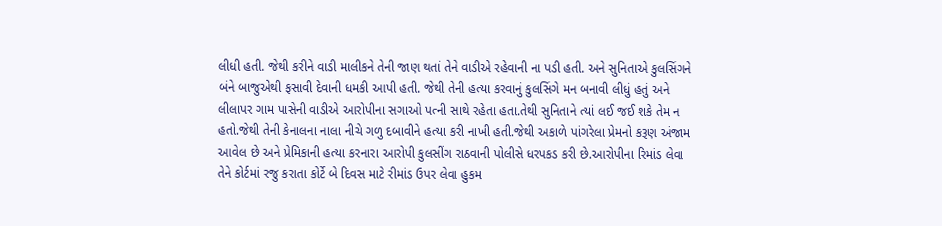લીધી હતી. જેથી કરીને વાડી માલીકને તેની જાણ થતાં તેને વાડીએ રહેવાની ના પડી હતી. અને સુનિતાએ કુલસિંગને બંને બાજુએથી ફસાવી દેવાની ધમકી આપી હતી. જેથી તેની હત્યા કરવાનું કુલસિંગે મન બનાવી લીધું હતું અને લીલાપર ગામ પાસેની વાડીએ આરોપીના સગાઓ પત્ની સાથે રહેતા હતા.તેથી સુનિતાને ત્યાં લઈ જઈ શકે તેમ ન હતો.જેથી તેની કેનાલના નાલા નીચે ગળુ દબાવીને હત્યા કરી નાખી હતી.જેથી અકાળે પાંગરેલા પ્રેમનો કરૂણ અંજામ આવેલ છે અને પ્રેમિકાની હત્યા કરનારા આરોપી કુલસીંગ રાઠવાની પોલીસે ધરપકડ કરી છે.આરોપીના રિમાંડ લેવા તેને કોર્ટમાં રજુ કરાતા કોર્ટે બે દિવસ માટે રીમાંડ ઉપર લેવા હુકમ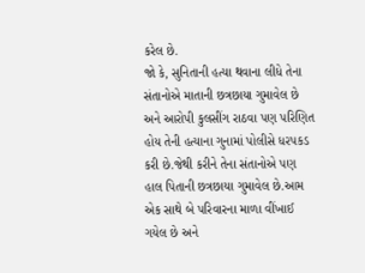કરેલ છે.
જો કે, સુનિતાની હત્યા થવાના લીધે તેના સંતાનોએ માતાની છત્રછાયા ગુમાવેલ છે અને આરોપી કુલસીંગ રાઠવા પણ પરિણિત હોય તેની હત્યાના ગુનામાં પોલીસે ધરપકડ કરી છે.જેથી કરીને તેના સંતાનોએ પણ હાલ પિતાની છત્રછાયા ગુમાવેલ છે.આમ એક સાથે બે પરિવારના માળા વીંખાઈ ગયેલ છે અને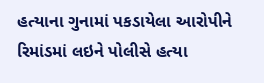હત્યાના ગુનામાં પકડાયેલા આરોપીને રિમાંડમાં લઇને પોલીસે હત્યા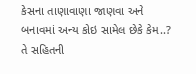કેસના તાણાવાણા જાણવા અને બનાવમાં અન્ય કોઇ સામેલ છેકે કેમ..? તે સહિતની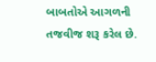બાબતોએ આગળની તજવીજ શરૂ કરેલ છે.